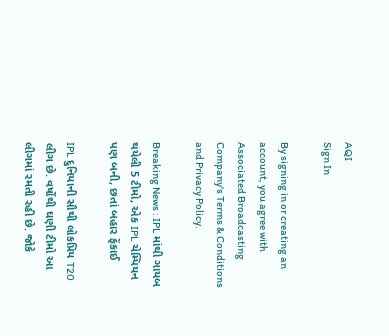AQI
Sign In

By signing in or creating an account, you agree with Associated Broadcasting Company's Terms & Conditions and Privacy Policy.

Breaking News : IPL માંથી ગાયબ થયેલી 5 ટીમો, એક IPL ચેમ્પિયન પણ બની, છતાં બહાર ફેંકાઈ

IPL દુનિયાની સૌથી લોકપ્રિય T20 લીગ છે. વર્ષોથી ઘણી ટીમો આ લીગમાં રમતી રહી છે. જોકે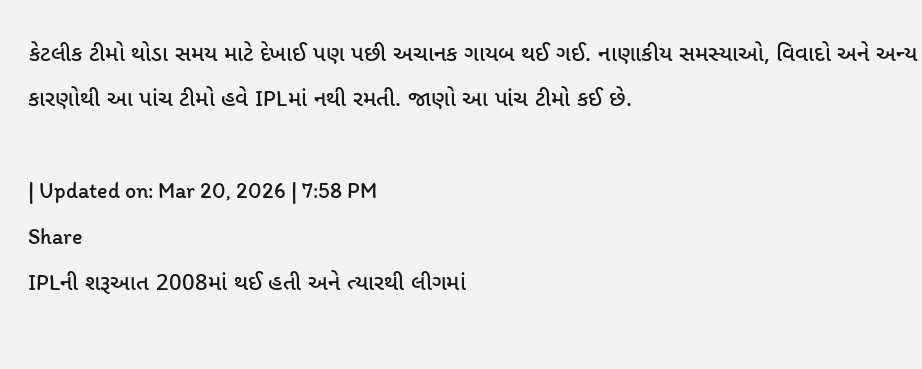કેટલીક ટીમો થોડા સમય માટે દેખાઈ પણ પછી અચાનક ગાયબ થઈ ગઈ. નાણાકીય સમસ્યાઓ, વિવાદો અને અન્ય કારણોથી આ પાંચ ટીમો હવે IPLમાં નથી રમતી. જાણો આ પાંચ ટીમો કઈ છે.

| Updated on: Mar 20, 2026 | 7:58 PM
Share
IPLની શરૂઆત 2008માં થઈ હતી અને ત્યારથી લીગમાં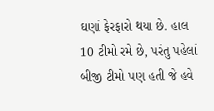ઘણાં ફેરફારો થયા છે. હાલ 10 ટીમો રમે છે, પરંતુ પહેલાં બીજી ટીમો પણ હતી જે હવે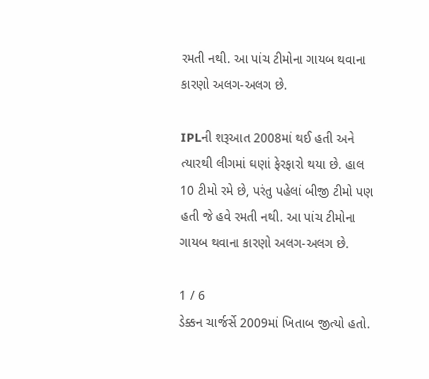રમતી નથી. આ પાંચ ટીમોના ગાયબ થવાના કારણો અલગ-અલગ છે.

IPLની શરૂઆત 2008માં થઈ હતી અને ત્યારથી લીગમાં ઘણાં ફેરફારો થયા છે. હાલ 10 ટીમો રમે છે, પરંતુ પહેલાં બીજી ટીમો પણ હતી જે હવે રમતી નથી. આ પાંચ ટીમોના ગાયબ થવાના કારણો અલગ-અલગ છે.

1 / 6
ડેક્કન ચાર્જર્સે 2009માં ખિતાબ જીત્યો હતો.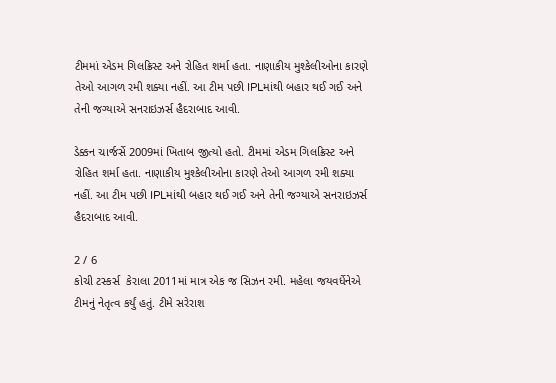ટીમમાં એડમ ગિલક્રિસ્ટ અને રોહિત શર્મા હતા. નાણાકીય મુશ્કેલીઓના કારણે તેઓ આગળ રમી શક્યા નહીં. આ ટીમ પછી IPLમાંથી બહાર થઈ ગઈ અને તેની જગ્યાએ સનરાઇઝર્સ હૈદરાબાદ આવી.

ડેક્કન ચાર્જર્સે 2009માં ખિતાબ જીત્યો હતો. ટીમમાં એડમ ગિલક્રિસ્ટ અને રોહિત શર્મા હતા. નાણાકીય મુશ્કેલીઓના કારણે તેઓ આગળ રમી શક્યા નહીં. આ ટીમ પછી IPLમાંથી બહાર થઈ ગઈ અને તેની જગ્યાએ સનરાઇઝર્સ હૈદરાબાદ આવી.

2 / 6
કોચી ટસ્કર્સ  કેરાલા 2011માં માત્ર એક જ સિઝન રમી. મહેલા જયવર્ધેનેએ ટીમનું નેતૃત્વ કર્યું હતું. ટીમે સરેરાશ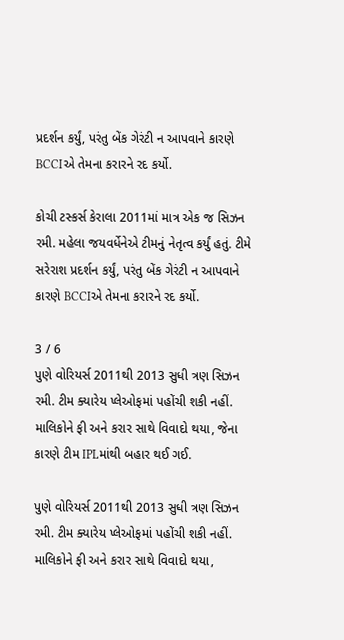પ્રદર્શન કર્યું, પરંતુ બેંક ગેરંટી ન આપવાને કારણે BCCIએ તેમના કરારને રદ કર્યો.

કોચી ટસ્કર્સ કેરાલા 2011માં માત્ર એક જ સિઝન રમી. મહેલા જયવર્ધેનેએ ટીમનું નેતૃત્વ કર્યું હતું. ટીમે સરેરાશ પ્રદર્શન કર્યું, પરંતુ બેંક ગેરંટી ન આપવાને કારણે BCCIએ તેમના કરારને રદ કર્યો.

3 / 6
પુણે વોરિયર્સ 2011થી 2013 સુધી ત્રણ સિઝન રમી. ટીમ ક્યારેય પ્લેઓફમાં પહોંચી શકી નહીં. માલિકોને ફી અને કરાર સાથે વિવાદો થયા, જેના કારણે ટીમ IPLમાંથી બહાર થઈ ગઈ.

પુણે વોરિયર્સ 2011થી 2013 સુધી ત્રણ સિઝન રમી. ટીમ ક્યારેય પ્લેઓફમાં પહોંચી શકી નહીં. માલિકોને ફી અને કરાર સાથે વિવાદો થયા,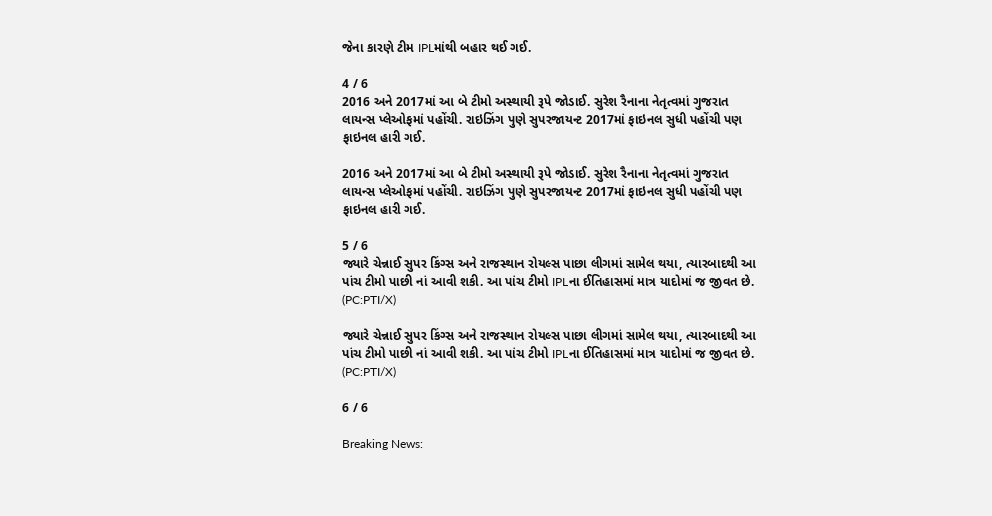જેના કારણે ટીમ IPLમાંથી બહાર થઈ ગઈ.

4 / 6
2016 અને 2017માં આ બે ટીમો અસ્થાયી રૂપે જોડાઈ. સુરેશ રૈનાના નેતૃત્વમાં ગુજરાત લાયન્સ પ્લેઓફમાં પહોંચી. રાઇઝિંગ પુણે સુપરજાયન્ટ 2017માં ફાઇનલ સુધી પહોંચી પણ ફાઇનલ હારી ગઈ.

2016 અને 2017માં આ બે ટીમો અસ્થાયી રૂપે જોડાઈ. સુરેશ રૈનાના નેતૃત્વમાં ગુજરાત લાયન્સ પ્લેઓફમાં પહોંચી. રાઇઝિંગ પુણે સુપરજાયન્ટ 2017માં ફાઇનલ સુધી પહોંચી પણ ફાઇનલ હારી ગઈ.

5 / 6
જ્યારે ચેન્નાઈ સુપર કિંગ્સ અને રાજસ્થાન રોયલ્સ પાછા લીગમાં સામેલ થયા, ત્યારબાદથી આ પાંચ ટીમો પાછી નાં આવી શકી. આ પાંચ ટીમો IPLના ઈતિહાસમાં માત્ર યાદોમાં જ જીવત છે. (PC:PTI/X)

જ્યારે ચેન્નાઈ સુપર કિંગ્સ અને રાજસ્થાન રોયલ્સ પાછા લીગમાં સામેલ થયા, ત્યારબાદથી આ પાંચ ટીમો પાછી નાં આવી શકી. આ પાંચ ટીમો IPLના ઈતિહાસમાં માત્ર યાદોમાં જ જીવત છે. (PC:PTI/X)

6 / 6

Breaking News: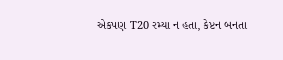એકપણ T20 રમ્યા ન હતા, કેપ્ટન બનતા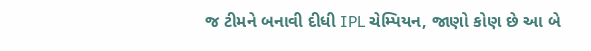જ ટીમને બનાવી દીધી IPL ચેમ્પિયન, જાણો કોણ છે આ બે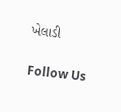ખેલાડી

Follow Us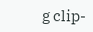g clip-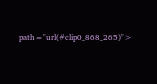path="url(#clip0_868_265)">